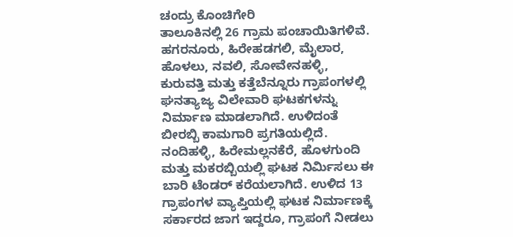ಚಂದ್ರು ಕೊಂಚಿಗೇರಿ
ತಾಲೂಕಿನಲ್ಲಿ 26 ಗ್ರಾಮ ಪಂಚಾಯಿತಿಗಳಿವೆ. ಹಗರನೂರು, ಹಿರೇಹಡಗಲಿ, ಮೈಲಾರ, ಹೊಳಲು, ನವಲಿ, ಸೋವೇನಹಳ್ಳಿ, ಕುರುವತ್ತಿ ಮತ್ತು ಕತ್ತೆಬೆನ್ನೂರು ಗ್ರಾಪಂಗಳಲ್ಲಿ ಘನತ್ಯಾಜ್ಯ ವಿಲೇವಾರಿ ಘಟಕಗಳನ್ನು ನಿರ್ಮಾಣ ಮಾಡಲಾಗಿದೆ. ಉಳಿದಂತೆ ಬೀರಬ್ಬಿ ಕಾಮಗಾರಿ ಪ್ರಗತಿಯಲ್ಲಿದೆ. ನಂದಿಹಳ್ಳಿ, ಹಿರೇಮಲ್ಲನಕೆರೆ, ಹೊಳಗುಂದಿ ಮತ್ತು ಮಕರಬ್ಬಿಯಲ್ಲಿ ಘಟಕ ನಿರ್ಮಿಸಲು ಈ ಬಾರಿ ಟೆಂಡರ್ ಕರೆಯಲಾಗಿದೆ. ಉಳಿದ 13 ಗ್ರಾಪಂಗಳ ವ್ಯಾಪ್ತಿಯಲ್ಲಿ ಘಟಕ ನಿರ್ಮಾಣಕ್ಕೆ ಸರ್ಕಾರದ ಜಾಗ ಇದ್ದರೂ, ಗ್ರಾಪಂಗೆ ನೀಡಲು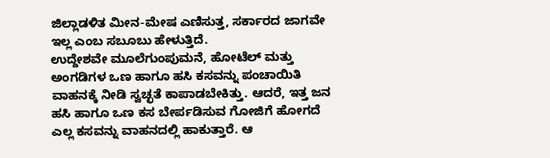ಜಿಲ್ಲಾಡಳಿತ ಮೀನ-ಮೇಷ ಎಣಿಸುತ್ತ, ಸರ್ಕಾರದ ಜಾಗವೇ ಇಲ್ಲ ಎಂಬ ಸಬೂಬು ಹೇಳುತ್ತಿದೆ.
ಉದ್ದೇಶವೇ ಮೂಲೆಗುಂಪುಮನೆ, ಹೋಟೆಲ್ ಮತ್ತು ಅಂಗಡಿಗಳ ಒಣ ಹಾಗೂ ಹಸಿ ಕಸವನ್ನು ಪಂಚಾಯಿತಿ ವಾಹನಕ್ಕೆ ನೀಡಿ ಸ್ವಚ್ಛತೆ ಕಾಪಾಡಬೇಕಿತ್ತು. ಆದರೆ, ಇತ್ತ ಜನ ಹಸಿ ಹಾಗೂ ಒಣ ಕಸ ಬೇರ್ಪಡಿಸುವ ಗೋಜಿಗೆ ಹೋಗದೆ ಎಲ್ಲ ಕಸವನ್ನು ವಾಹನದಲ್ಲಿ ಹಾಕುತ್ತಾರೆ. ಆ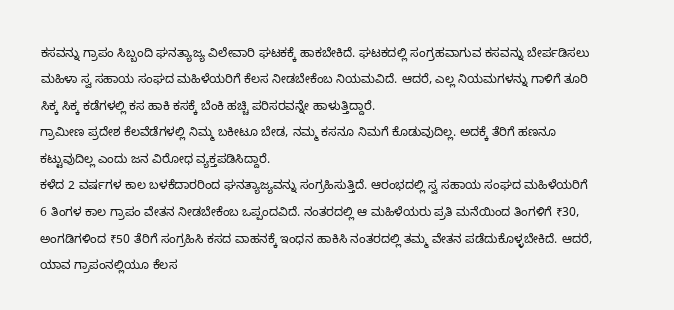ಕಸವನ್ನು ಗ್ರಾಪಂ ಸಿಬ್ಬಂದಿ ಘನತ್ಯಾಜ್ಯ ವಿಲೇವಾರಿ ಘಟಕಕ್ಕೆ ಹಾಕಬೇಕಿದೆ. ಘಟಕದಲ್ಲಿ ಸಂಗ್ರಹವಾಗುವ ಕಸವನ್ನು ಬೇರ್ಪಡಿಸಲು ಮಹಿಳಾ ಸ್ವ ಸಹಾಯ ಸಂಘದ ಮಹಿಳೆಯರಿಗೆ ಕೆಲಸ ನೀಡಬೇಕೆಂಬ ನಿಯಮವಿದೆ. ಆದರೆ, ಎಲ್ಲ ನಿಯಮಗಳನ್ನು ಗಾಳಿಗೆ ತೂರಿ ಸಿಕ್ಕ ಸಿಕ್ಕ ಕಡೆಗಳಲ್ಲಿ ಕಸ ಹಾಕಿ ಕಸಕ್ಕೆ ಬೆಂಕಿ ಹಚ್ಚಿ ಪರಿಸರವನ್ನೇ ಹಾಳುತ್ತಿದ್ದಾರೆ.
ಗ್ರಾಮೀಣ ಪ್ರದೇಶ ಕೆಲವೆಡೆಗಳಲ್ಲಿ ನಿಮ್ಮ ಬಕೀಟೂ ಬೇಡ, ನಮ್ಮ ಕಸನೂ ನಿಮಗೆ ಕೊಡುವುದಿಲ್ಲ. ಅದಕ್ಕೆ ತೆರಿಗೆ ಹಣನೂ ಕಟ್ಟುವುದಿಲ್ಲ ಎಂದು ಜನ ವಿರೋಧ ವ್ಯಕ್ತಪಡಿಸಿದ್ದಾರೆ.
ಕಳೆದ 2 ವರ್ಷಗಳ ಕಾಲ ಬಳಕೆದಾರರಿಂದ ಘನತ್ಯಾಜ್ಯವನ್ನು ಸಂಗ್ರಹಿಸುತ್ತಿದೆ. ಆರಂಭದಲ್ಲಿ ಸ್ವ ಸಹಾಯ ಸಂಘದ ಮಹಿಳೆಯರಿಗೆ 6 ತಿಂಗಳ ಕಾಲ ಗ್ರಾಪಂ ವೇತನ ನೀಡಬೇಕೆಂಬ ಒಪ್ಪಂದವಿದೆ. ನಂತರದಲ್ಲಿ ಆ ಮಹಿಳೆಯರು ಪ್ರತಿ ಮನೆಯಿಂದ ತಿಂಗಳಿಗೆ ₹30, ಅಂಗಡಿಗಳಿಂದ ₹50 ತೆರಿಗೆ ಸಂಗ್ರಹಿಸಿ ಕಸದ ವಾಹನಕ್ಕೆ ಇಂಧನ ಹಾಕಿಸಿ ನಂತರದಲ್ಲಿ ತಮ್ಮ ವೇತನ ಪಡೆದುಕೊಳ್ಳಬೇಕಿದೆ. ಆದರೆ, ಯಾವ ಗ್ರಾಪಂನಲ್ಲಿಯೂ ಕೆಲಸ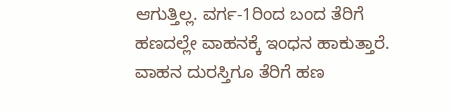ಆಗುತ್ತಿಲ್ಲ. ವರ್ಗ-1ರಿಂದ ಬಂದ ತೆರಿಗೆ ಹಣದಲ್ಲೇ ವಾಹನಕ್ಕೆ ಇಂಧನ ಹಾಕುತ್ತಾರೆ. ವಾಹನ ದುರಸ್ತಿಗೂ ತೆರಿಗೆ ಹಣ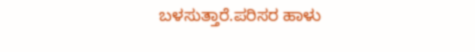ಬಳಸುತ್ತಾರೆ.ಪರಿಸರ ಹಾಳು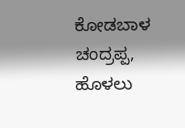ಕೋಡಬಾಳ ಚಂದ್ರಪ್ಪ, ಹೊಳಲು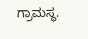ಗ್ರಾಮಸ್ಥ.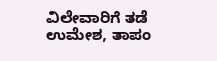ವಿಲೇವಾರಿಗೆ ತಡೆ
ಉಮೇಶ, ತಾಪಂ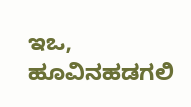ಇಒ, ಹೂವಿನಹಡಗಲಿ